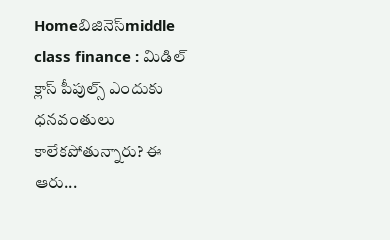Homeబిజినెస్middle class finance : మిడిల్ క్లాస్ పీపుల్స్ ఎందుకు ధనవంతులు కాలేకపోతున్నారు? ఈ ఆరు...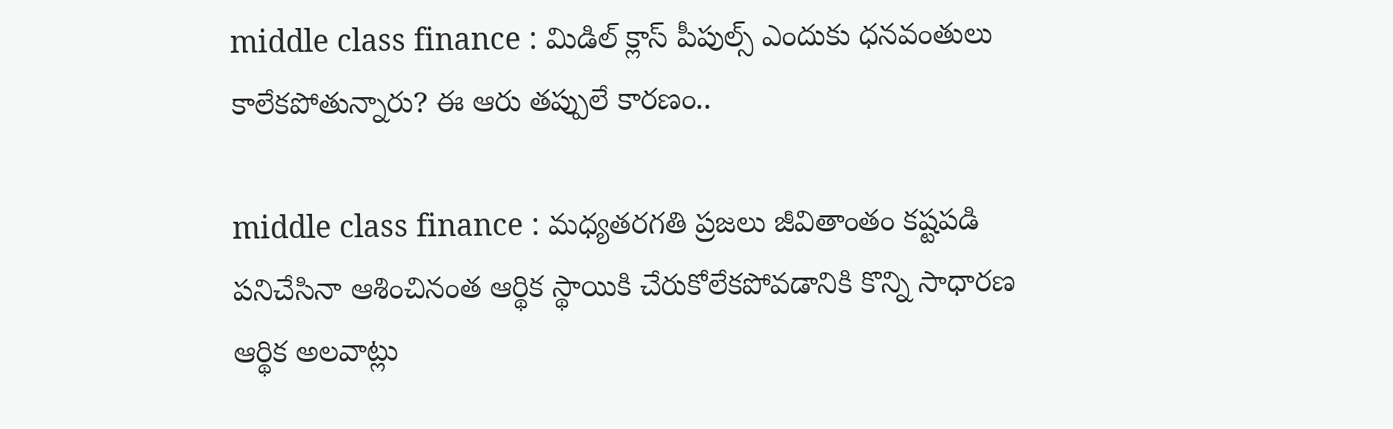middle class finance : మిడిల్ క్లాస్ పీపుల్స్ ఎందుకు ధనవంతులు కాలేకపోతున్నారు? ఈ ఆరు తప్పులే కారణం..

middle class finance : మధ్యతరగతి ప్రజలు జీవితాంతం కష్టపడి పనిచేసినా ఆశించినంత ఆర్థిక స్థాయికి చేరుకోలేకపోవడానికి కొన్ని సాధారణ ఆర్థిక అలవాట్లు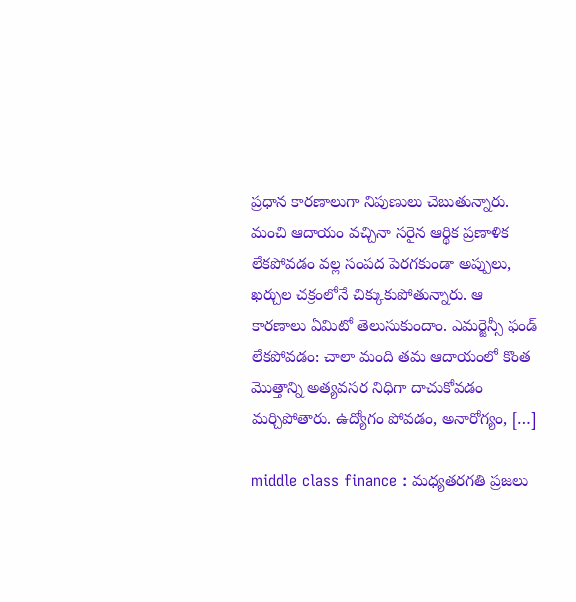ప్రధాన కారణాలుగా నిపుణులు చెబుతున్నారు. మంచి ఆదాయం వచ్చినా సరైన ఆర్థిక ప్రణాళిక లేకపోవడం వల్ల సంపద పెరగకుండా అప్పులు, ఖర్చుల చక్రంలోనే చిక్కుకుపోతున్నారు. ఆ కారణాలు ఏమిటో తెలుసుకుందాం. ఎమర్జెన్సీ ఫండ్ లేకపోవడం: చాలా మంది తమ ఆదాయంలో కొంత మొత్తాన్ని అత్యవసర నిధిగా దాచుకోవడం మర్చిపోతారు. ఉద్యోగం పోవడం, అనారోగ్యం, […]

middle class finance : మధ్యతరగతి ప్రజలు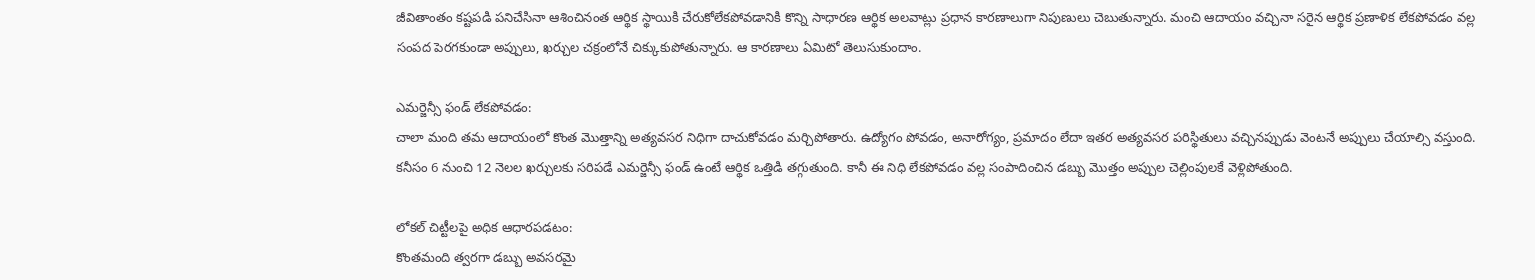జీవితాంతం కష్టపడి పనిచేసినా ఆశించినంత ఆర్థిక స్థాయికి చేరుకోలేకపోవడానికి కొన్ని సాధారణ ఆర్థిక అలవాట్లు ప్రధాన కారణాలుగా నిపుణులు చెబుతున్నారు. మంచి ఆదాయం వచ్చినా సరైన ఆర్థిక ప్రణాళిక లేకపోవడం వల్ల సంపద పెరగకుండా అప్పులు, ఖర్చుల చక్రంలోనే చిక్కుకుపోతున్నారు. ఆ కారణాలు ఏమిటో తెలుసుకుందాం.

ఎమర్జెన్సీ ఫండ్ లేకపోవడం:
చాలా మంది తమ ఆదాయంలో కొంత మొత్తాన్ని అత్యవసర నిధిగా దాచుకోవడం మర్చిపోతారు. ఉద్యోగం పోవడం, అనారోగ్యం, ప్రమాదం లేదా ఇతర అత్యవసర పరిస్థితులు వచ్చినప్పుడు వెంటనే అప్పులు చేయాల్సి వస్తుంది. కనీసం 6 నుంచి 12 నెలల ఖర్చులకు సరిపడే ఎమర్జెన్సీ ఫండ్ ఉంటే ఆర్థిక ఒత్తిడి తగ్గుతుంది. కానీ ఈ నిధి లేకపోవడం వల్ల సంపాదించిన డబ్బు మొత్తం అప్పుల చెల్లింపులకే వెళ్లిపోతుంది.

లోకల్ చిట్టీలపై అధిక ఆధారపడటం:
కొంతమంది త్వరగా డబ్బు అవసరమై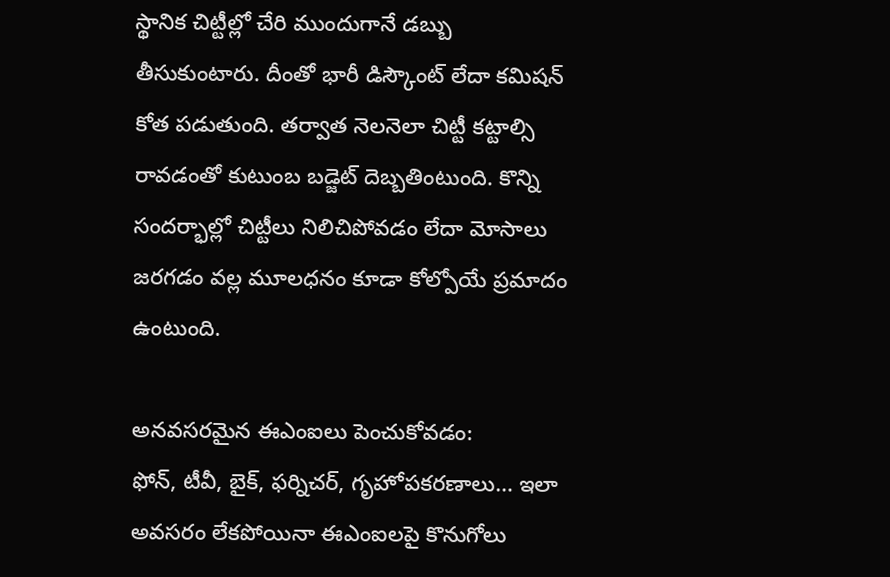స్థానిక చిట్టీల్లో చేరి ముందుగానే డబ్బు తీసుకుంటారు. దీంతో భారీ డిస్కౌంట్ లేదా కమిషన్ కోత పడుతుంది. తర్వాత నెలనెలా చిట్టీ కట్టాల్సి రావడంతో కుటుంబ బడ్జెట్ దెబ్బతింటుంది. కొన్ని సందర్భాల్లో చిట్టీలు నిలిచిపోవడం లేదా మోసాలు జరగడం వల్ల మూలధనం కూడా కోల్పోయే ప్రమాదం ఉంటుంది.

అనవసరమైన ఈఎంఐలు పెంచుకోవడం:
ఫోన్, టీవీ, బైక్, ఫర్నిచర్, గృహోపకరణాలు… ఇలా అవసరం లేకపోయినా ఈఎంఐలపై కొనుగోలు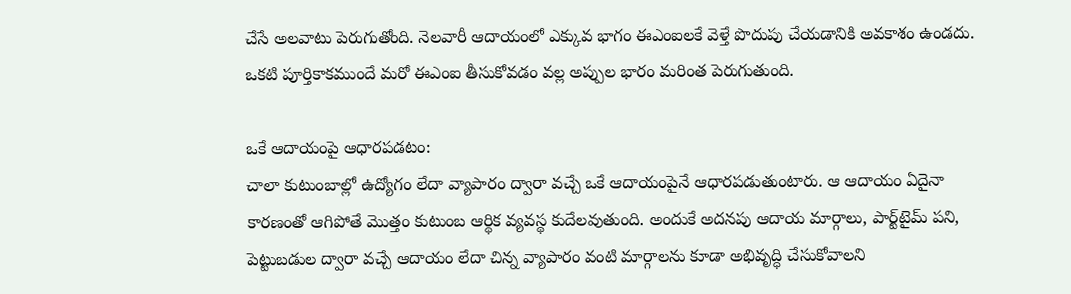చేసే అలవాటు పెరుగుతోంది. నెలవారీ ఆదాయంలో ఎక్కువ భాగం ఈఎంఐలకే వెళ్తే పొదుపు చేయడానికి అవకాశం ఉండదు. ఒకటి పూర్తికాకముందే మరో ఈఎంఐ తీసుకోవడం వల్ల అప్పుల భారం మరింత పెరుగుతుంది.

ఒకే ఆదాయంపై ఆధారపడటం:
చాలా కుటుంబాల్లో ఉద్యోగం లేదా వ్యాపారం ద్వారా వచ్చే ఒకే ఆదాయంపైనే ఆధారపడుతుంటారు. ఆ ఆదాయం ఏదైనా కారణంతో ఆగిపోతే మొత్తం కుటుంబ ఆర్థిక వ్యవస్థ కుదేలవుతుంది. అందుకే అదనపు ఆదాయ మార్గాలు, పార్ట్‌టైమ్ పని, పెట్టుబడుల ద్వారా వచ్చే ఆదాయం లేదా చిన్న వ్యాపారం వంటి మార్గాలను కూడా అభివృద్ధి చేసుకోవాలని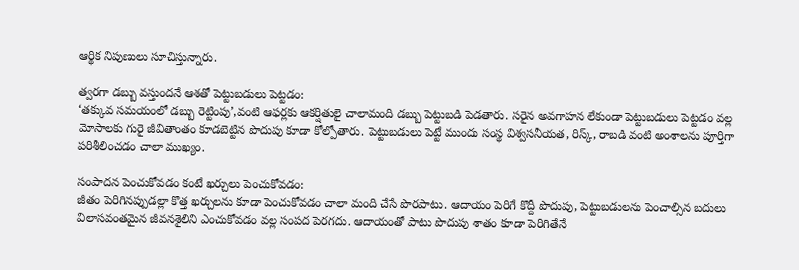ఆర్థిక నిపుణులు సూచిస్తున్నారు.

త్వరగా డబ్బు వస్తుందనే ఆశతో పెట్టుబడులు పెట్టడం:
‘తక్కువ సమయంలో డబ్బు రెట్టింపు’,వంటి ఆఫర్లకు ఆకర్షితులై చాలామంది డబ్బు పెట్టుబడి పెడతారు. సరైన అవగాహన లేకుండా పెట్టుబడులు పెట్టడం వల్ల మోసాలకు గురై జీవితాంతం కూడబెట్టిన పొదుపు కూడా కోల్పోతారు. పెట్టుబడులు పెట్టే ముందు సంస్థ విశ్వసనీయత, రిస్క్, రాబడి వంటి అంశాలను పూర్తిగా పరిశీలించడం చాలా ముఖ్యం.

సంపాదన పెంచుకోవడం కంటే ఖర్చులు పెంచుకోవడం:
జీతం పెరిగినప్పుడల్లా కొత్త ఖర్చులను కూడా పెంచుకోవడం చాలా మంది చేసే పొరపాటు. ఆదాయం పెరిగే కొద్దీ పొదుపు, పెట్టుబడులను పెంచాల్సిన బదులు విలాసవంతమైన జీవనశైలిని ఎంచుకోవడం వల్ల సంపద పెరగదు. ఆదాయంతో పాటు పొదుపు శాతం కూడా పెరిగితేనే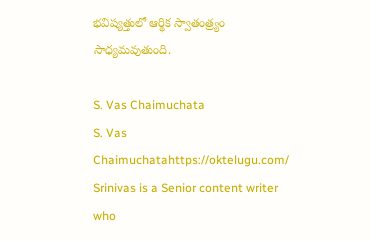భవిష్యత్తులో ఆర్థిక స్వాతంత్ర్యం సాధ్యమవుతుంది.

S. Vas Chaimuchata
S. Vas Chaimuchatahttps://oktelugu.com/
Srinivas is a Senior content writer who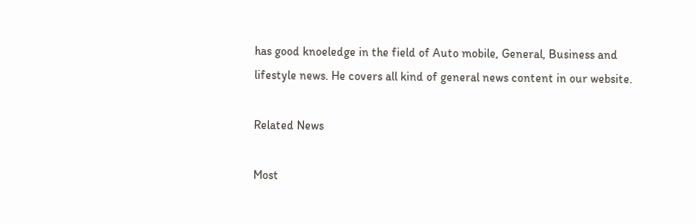has good knoeledge in the field of Auto mobile, General, Business and lifestyle news. He covers all kind of general news content in our website.

Related News

Most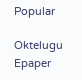Popular

Oktelugu Epaper